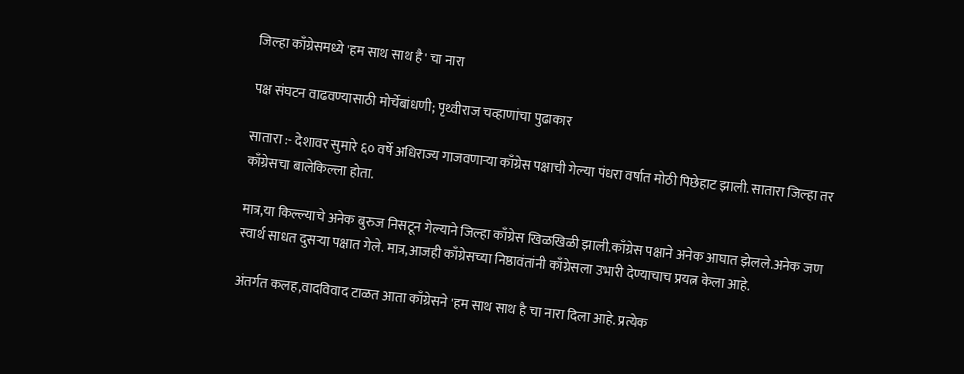जिल्हा काँग्रेसमध्ये 'हम साथ साथ है' चा नारा

पक्ष संघटन वाढवण्यासाठी मोर्चेबांधणी; पृथ्वीराज चव्हाणांचा पुढाकार

सातारा :- देशावर सुमारे ६० वर्षे अधिराज्य गाजवणाऱ्या काँग्रेस पक्षाची गेल्या पंधरा वर्षात मोठी पिछेहाट झाली. सातारा जिल्हा तर काँग्रेसचा बालेकिल्ला होता.

मात्र,या किल्ल्याचे अनेक बुरुज निसटून गेल्याने जिल्हा काँग्रेस खिळखिळी झाली.काँग्रेस पक्षाने अनेक आघात झेलले.अनेक जण स्वार्थ साधत दुसऱ्या पक्षात गेले. मात्र,आजही काँग्रेसच्या निष्ठावंतांनी काँग्रेसला उभारी देण्याचाच प्रयत्न केला आहे.

अंतर्गत कलह,वादविवाद टाळत आता काँग्रेसने 'हम साथ साथ है चा नारा दिला आहे. प्रत्येक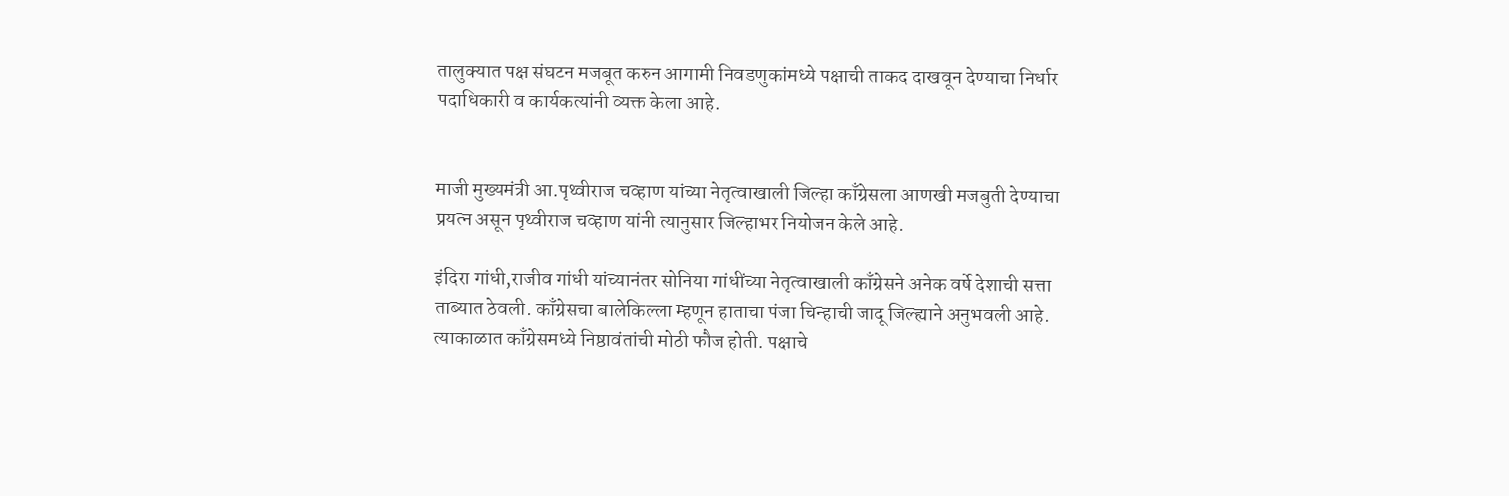तालुक्यात पक्ष संघटन मजबूत करुन आगामी निवडणुकांमध्ये पक्षाची ताकद दाखवून देण्याचा निर्धार पदाधिकारी व कार्यकत्यांनी व्यक्त केला आहे.


माजी मुख्यमंत्री आ.पृथ्वीराज चव्हाण यांच्या नेतृत्वाखाली जिल्हा काँग्रेसला आणखी मजबुती देण्याचा प्रयत्न असून पृथ्वीराज चव्हाण यांनी त्यानुसार जिल्हाभर नियोजन केले आहे.

इंदिरा गांधी,राजीव गांधी यांच्यानंतर सोनिया गांधींच्या नेतृत्वाखाली काँग्रेसने अनेक वर्षे देशाची सत्ता ताब्यात ठेवली. काँग्रेसचा बालेकिल्ला म्हणून हाताचा पंजा चिन्हाची जादू जिल्ह्याने अनुभवली आहे. त्याकाळात काँग्रेसमध्ये निष्ठावंतांची मोठी फौज होती. पक्षाचे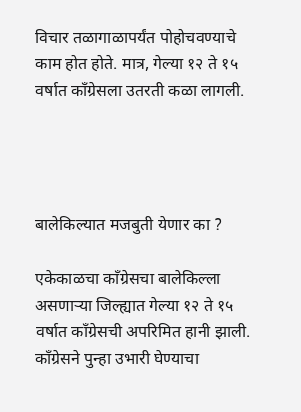विचार तळागाळापर्यंत पोहोचवण्याचे काम होत होते. मात्र, गेल्या १२ ते १५ वर्षात काँग्रेसला उतरती कळा लागली.




बालेकिल्यात मजबुती येणार का ?

एकेकाळचा काँग्रेसचा बालेकिल्ला असणाऱ्या जिल्ह्यात गेल्या १२ ते १५ वर्षात काँग्रेसची अपरिमित हानी झाली. काँग्रेसने पुन्हा उभारी घेण्याचा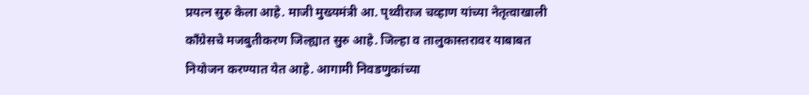प्रयत्न सुरु केला आहे. माजी मुख्यमंत्री आ. पृथ्वीराज चव्हाण यांच्या नेतृत्वाखाली काँग्रेसचे मजबुतीकरण जिल्ह्यात सुरु आहे. जिल्हा व तालुकास्तरावर याबाबत नियोजन करण्यात येत आहे. आगामी निवडणुकांच्या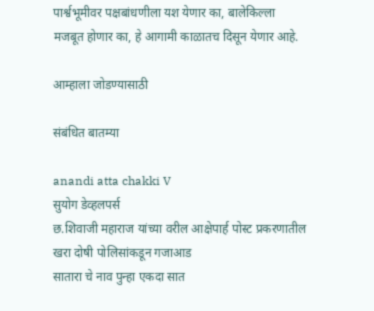पार्श्वभूमीवर पक्षबांधणीला यश येणार का, बालेकिल्ला मजबूत होणार का, हे आगामी काळातच दिसून येणार आहे.

आम्हाला जोडण्यासाठी

संबंधित बातम्या

anandi atta chakki V
सुयोग डेव्हलपर्स
छ.शिवाजी महाराज यांच्या वरील आक्षेपार्ह पोस्ट प्रकरणातील खरा दोषी पोलिसांकडून गजाआड
सातारा चे नाव पुन्हा एकदा सात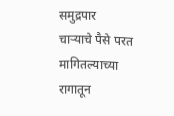समुद्रपार
चाऱ्याचे पैसे परत मागितल्याच्या रागातून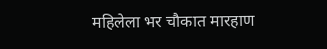महिलेला भर चौकात मारहाण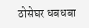ठोसेघर धबधबा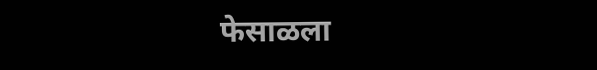फेसाळला